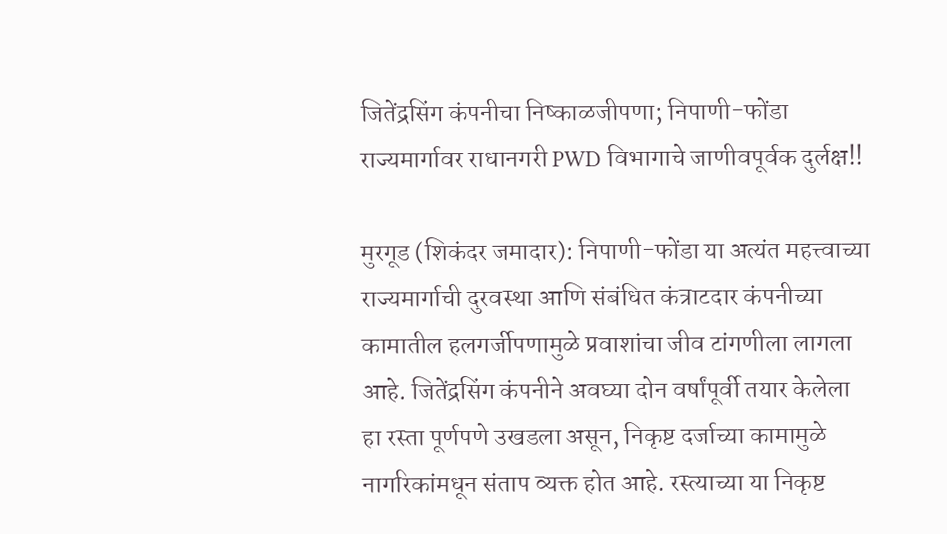जितेंद्रसिंग कंपनीचा निष्काळजीपणा; निपाणी-फोंडा राज्यमार्गावर राधानगरी PWD विभागाचे जाणीवपूर्वक दुर्लक्ष!!

मुरगूड (शिकंदर जमादार): निपाणी-फोंडा या अत्यंत महत्त्वाच्या राज्यमार्गाची दुरवस्था आणि संबंधित कंत्राटदार कंपनीच्या कामातील हलगर्जीपणामुळे प्रवाशांचा जीव टांगणीला लागला आहे. जितेंद्रसिंग कंपनीने अवघ्या दोन वर्षांपूर्वी तयार केलेला हा रस्ता पूर्णपणे उखडला असून, निकृष्ट दर्जाच्या कामामुळे नागरिकांमधून संताप व्यक्त होत आहे. रस्त्याच्या या निकृष्ट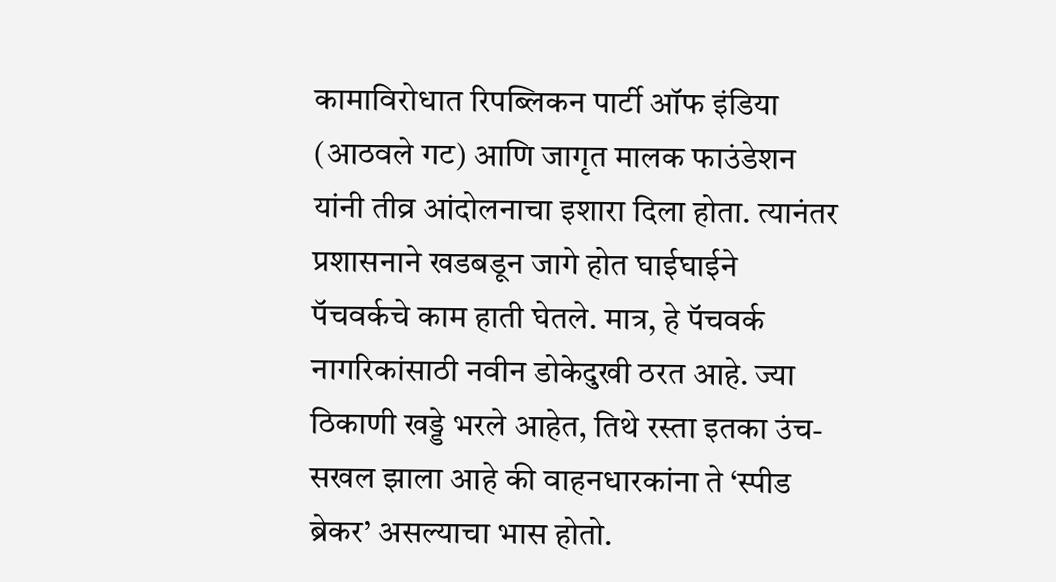कामाविरोधात रिपब्लिकन पार्टी ऑफ इंडिया (आठवले गट) आणि जागृत मालक फाउंडेशन यांनी तीव्र आंदोलनाचा इशारा दिला होता. त्यानंतर प्रशासनाने खडबडून जागे होत घाईघाईने पॅचवर्कचे काम हाती घेतले. मात्र, हे पॅचवर्क नागरिकांसाठी नवीन डोकेदुखी ठरत आहे. ज्या ठिकाणी खड्डे भरले आहेत, तिथे रस्ता इतका उंच-सखल झाला आहे की वाहनधारकांना ते ‘स्पीड ब्रेकर’ असल्याचा भास होतो.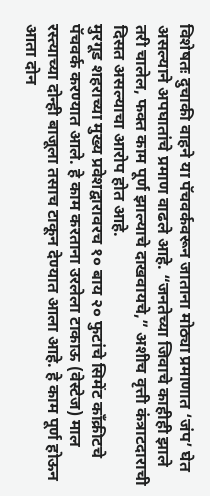विशेषतः दुचाकी वाहने या पॅचवर्कवरून जाताना मोठ्या प्रमाणात ‘जंप’ घेत असल्याने अपघातांचे प्रमाण वाढले आहे. “जनतेच्या जिवाचे काहीही झाले तरी चालेल, फक्त काम पूर्ण झाल्याचे दाखवायचे,” अशीच वृत्ती कंत्राटदाराची दिसत असल्याचा आरोप होत आहे.
मुरगूड शहराच्या मुख्य प्रवेशद्वारावरच १० बाय २० फुटांचे सिमेंट काँक्रीटचे पॅचवर्क करण्यात आले. हे काम करताना उरलेला टाकाऊ (वेस्टेज) माल रस्त्याच्या दोन्ही बाजूला तसाच टाकून देण्यात आला आहे. हे काम पूर्ण होऊन आता दोन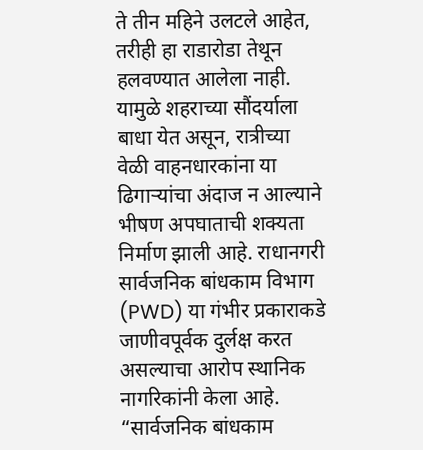ते तीन महिने उलटले आहेत, तरीही हा राडारोडा तेथून हलवण्यात आलेला नाही. यामुळे शहराच्या सौंदर्याला बाधा येत असून, रात्रीच्या वेळी वाहनधारकांना या ढिगाऱ्यांचा अंदाज न आल्याने भीषण अपघाताची शक्यता निर्माण झाली आहे. राधानगरी सार्वजनिक बांधकाम विभाग (PWD) या गंभीर प्रकाराकडे जाणीवपूर्वक दुर्लक्ष करत असल्याचा आरोप स्थानिक नागरिकांनी केला आहे. “सार्वजनिक बांधकाम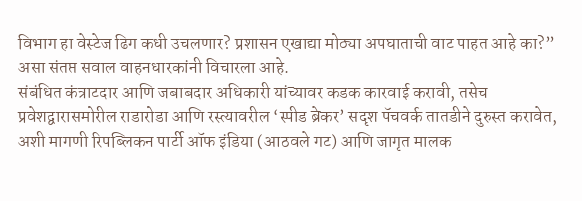विभाग हा वेस्टेज ढिग कधी उचलणार? प्रशासन एखाद्या मोठ्या अपघाताची वाट पाहत आहे का?” असा संतप्त सवाल वाहनधारकांनी विचारला आहे.
संबंधित कंत्राटदार आणि जबाबदार अधिकारी यांच्यावर कडक कारवाई करावी, तसेच प्रवेशद्वारासमोरील राडारोडा आणि रस्त्यावरील ‘स्पीड ब्रेकर’ सदृश पॅचवर्क तातडीने दुरुस्त करावेत, अशी मागणी रिपब्लिकन पार्टी ऑफ इंडिया (आठवले गट) आणि जागृत मालक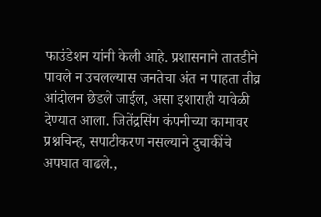फाउंडेशन यांनी केली आहे. प्रशासनाने तातडीने पावले न उचलल्यास जनतेचा अंत न पाहता तीव्र आंदोलन छेडले जाईल, असा इशाराही यावेळी देण्यात आला. जितेंद्रसिंग कंपनीच्या कामावर प्रश्नचिन्ह, सपाटीकरण नसल्याने दुचाकींचे अपघात वाढले.,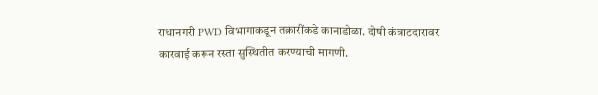राधानगरी PWD विभागाकडून तक्रारींकडे कानाडोळा. दोषी कंत्राटदारावर कारवाई करून रस्ता सुस्थितीत करण्याची मागणी.